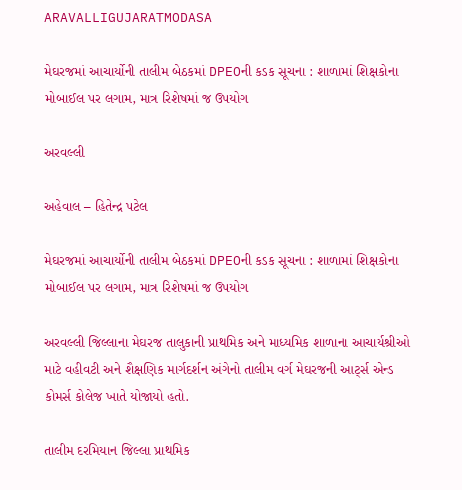ARAVALLIGUJARATMODASA

મેઘરજમાં આચાર્યોની તાલીમ બેઠકમાં DPEOની કડક સૂચના : શાળામાં શિક્ષકોના મોબાઈલ પર લગામ, માત્ર રિશેષમાં જ ઉપયોગ

અરવલ્લી

અહેવાલ – હિતેન્દ્ર પટેલ

મેઘરજમાં આચાર્યોની તાલીમ બેઠકમાં DPEOની કડક સૂચના : શાળામાં શિક્ષકોના મોબાઈલ પર લગામ, માત્ર રિશેષમાં જ ઉપયોગ

અરવલ્લી જિલ્લાના મેઘરજ તાલુકાની પ્રાથમિક અને માધ્યમિક શાળાના આચાર્યશ્રીઓ માટે વહીવટી અને શૈક્ષણિક માર્ગદર્શન અંગેનો તાલીમ વર્ગ મેઘરજની આર્ટ્સ એન્ડ કોમર્સ કોલેજ ખાતે યોજાયો હતો.

તાલીમ દરમિયાન જિલ્લા પ્રાથમિક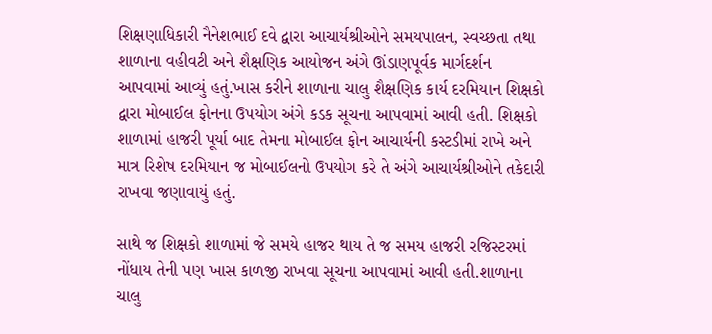શિક્ષણાધિકારી નૈનેશભાઈ દવે દ્વારા આચાર્યશ્રીઓને સમયપાલન, સ્વચ્છતા તથા શાળાના વહીવટી અને શૈક્ષણિક આયોજન અંગે ઊંડાણપૂર્વક માર્ગદર્શન આપવામાં આવ્યું હતું.ખાસ કરીને શાળાના ચાલુ શૈક્ષણિક કાર્ય દરમિયાન શિક્ષકો દ્વારા મોબાઈલ ફોનના ઉપયોગ અંગે કડક સૂચના આપવામાં આવી હતી. શિક્ષકો શાળામાં હાજરી પૂર્યા બાદ તેમના મોબાઈલ ફોન આચાર્યની કસ્ટડીમાં રાખે અને માત્ર રિશેષ દરમિયાન જ મોબાઈલનો ઉપયોગ કરે તે અંગે આચાર્યશ્રીઓને તકેદારી રાખવા જણાવાયું હતું.

સાથે જ શિક્ષકો શાળામાં જે સમયે હાજર થાય તે જ સમય હાજરી રજિસ્ટરમાં નોંધાય તેની પણ ખાસ કાળજી રાખવા સૂચના આપવામાં આવી હતી.શાળાના ચાલુ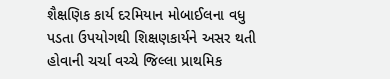શૈક્ષણિક કાર્ય દરમિયાન મોબાઈલના વધુ પડતા ઉપયોગથી શિક્ષણકાર્યને અસર થતી હોવાની ચર્ચા વચ્ચે જિલ્લા પ્રાથમિક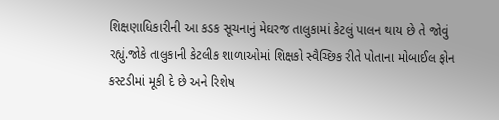શિક્ષણાધિકારીની આ કડક સૂચનાનું મેઘરજ તાલુકામાં કેટલું પાલન થાય છે તે જોવું રહ્યું.જોકે તાલુકાની કેટલીક શાળાઓમાં શિક્ષકો સ્વૈચ્છિક રીતે પોતાના મોબાઈલ ફોન કસ્ટડીમાં મૂકી દે છે અને રિશેષ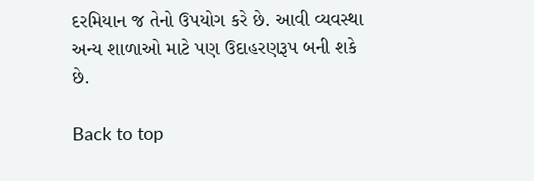દરમિયાન જ તેનો ઉપયોગ કરે છે. આવી વ્યવસ્થા અન્ય શાળાઓ માટે પણ ઉદાહરણરૂપ બની શકે છે.

Back to top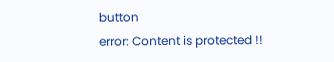button
error: Content is protected !!